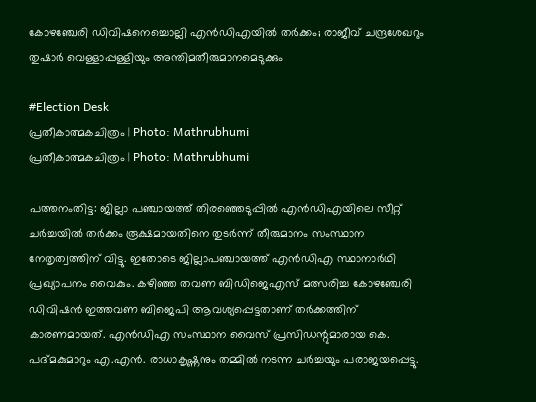കോഴഞ്ചേരി ഡിവിഷനെച്ചൊല്ലി എന്‍ഡിഎയില്‍ തര്‍ക്കം; രാജീവ് ചന്ദ്രശേഖറും തുഷാര്‍ വെള്ളാപ്പള്ളിയും അന്തിമതീരുമാനമെടുക്കും

#Election Desk
പ്രതീകാത്മകചിത്രം | Photo: Mathrubhumi
പ്രതീകാത്മകചിത്രം | Photo: Mathrubhumi

പത്തനംതിട്ട: ജില്ലാ പഞ്ചായത്ത് തിരഞ്ഞെടുപ്പില്‍ എന്‍ഡിഎയിലെ സീറ്റ് ചര്‍ച്ചയില്‍ തര്‍ക്കം രൂക്ഷമായതിനെ തുടര്‍ന്ന് തീരുമാനം സംസ്ഥാന നേതൃത്വത്തിന് വിട്ടു. ഇതോടെ ജില്ലാപഞ്ചായത്ത് എന്‍ഡിഎ സ്ഥാനാര്‍ഥി പ്രഖ്യാപനം വൈകും. കഴിഞ്ഞ തവണ ബിഡിജെഎസ് മത്സരിച്ച കോഴഞ്ചേരി ഡിവിഷന്‍ ഇത്തവണ ബിജെപി ആവശ്യപ്പെട്ടതാണ് തര്‍ക്കത്തിന് കാരണമായത്. എന്‍ഡിഎ സംസ്ഥാന വൈസ് പ്രസിഡന്റുമാരായ കെ. പദ്മകുമാറും എ.എന്‍. രാധാകൃഷ്ണനും തമ്മില്‍ നടന്ന ചര്‍ച്ചയും പരാജയപ്പെട്ടു.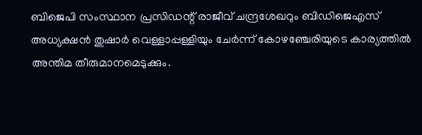ബിജെപി സംസ്ഥാന പ്രസിഡന്റ് രാജീവ് ചന്ദ്രശേഖറും ബിഡിജെഎസ് അധ്യക്ഷന്‍ തുഷാര്‍ വെള്ളാപ്പള്ളിയും ചേര്‍ന്ന് കോഴഞ്ചേരിയുടെ കാര്യത്തില്‍ അന്തിമ തീരുമാനമെടുക്കും.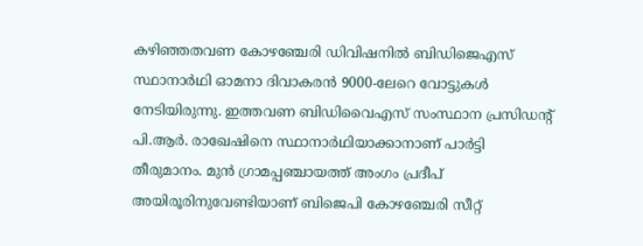കഴിഞ്ഞതവണ കോഴഞ്ചേരി ഡിവിഷനില്‍ ബിഡിജെഎസ് സ്ഥാനാര്‍ഥി ഓമനാ ദിവാകരന്‍ 9000-ലേറെ വോട്ടുകള്‍ നേടിയിരുന്നു. ഇത്തവണ ബിഡിവൈഎസ് സംസ്ഥാന പ്രസിഡന്റ് പി.ആര്‍. രാഖേഷിനെ സ്ഥാനാര്‍ഥിയാക്കാനാണ് പാര്‍ട്ടി തീരുമാനം. മുന്‍ ഗ്രാമപ്പഞ്ചായത്ത് അംഗം പ്രദീപ് അയിരൂരിനുവേണ്ടിയാണ് ബിജെപി കോഴഞ്ചേരി സീറ്റ്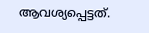ആവശ്യപ്പെട്ടത്.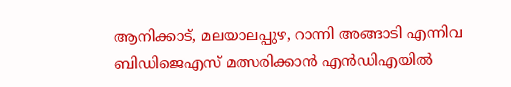ആനിക്കാട്, മലയാലപ്പുഴ, റാന്നി അങ്ങാടി എന്നിവ ബിഡിജെഎസ് മത്സരിക്കാന്‍ എന്‍ഡിഎയില്‍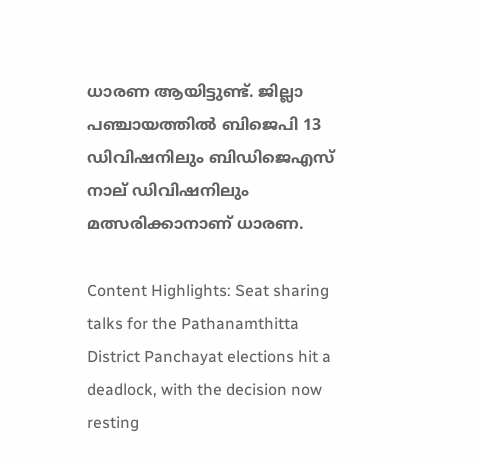ധാരണ ആയിട്ടുണ്ട്. ജില്ലാ പഞ്ചായത്തില്‍ ബിജെപി 13 ഡിവിഷനിലും ബിഡിജെഎസ് നാല് ഡിവിഷനിലും മത്സരിക്കാനാണ് ധാരണ.

Content Highlights: Seat sharing talks for the Pathanamthitta District Panchayat elections hit a deadlock, with the decision now resting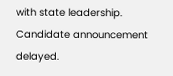with state leadership. Candidate announcement delayed.